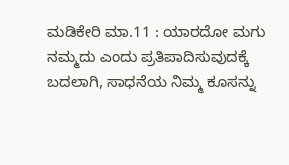ಮಡಿಕೇರಿ ಮಾ.11 : ಯಾರದೋ ಮಗು ನಮ್ಮದು ಎಂದು ಪ್ರತಿಪಾದಿಸುವುದಕ್ಕೆ ಬದಲಾಗಿ, ಸಾಧನೆಯ ನಿಮ್ಮ ಕೂಸನ್ನು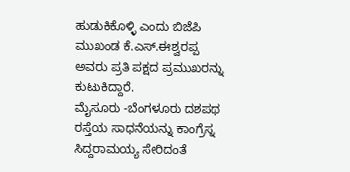ಹುಡುಕಿಕೊಳ್ಳಿ ಎಂದು ಬಿಜೆಪಿ ಮುಖಂಡ ಕೆ.ಎಸ್.ಈಶ್ವರಪ್ಪ ಅವರು ಪ್ರತಿ ಪಕ್ಷದ ಪ್ರಮುಖರನ್ನು ಕುಟುಕಿದ್ದಾರೆ.
ಮೈಸೂರು -ಬೆಂಗಳೂರು ದಶಪಥ ರಸ್ತೆಯ ಸಾಧನೆಯನ್ನು ಕಾಂಗ್ರೆಸ್ನ ಸಿದ್ದರಾಮಯ್ಯ ಸೇರಿದಂತೆ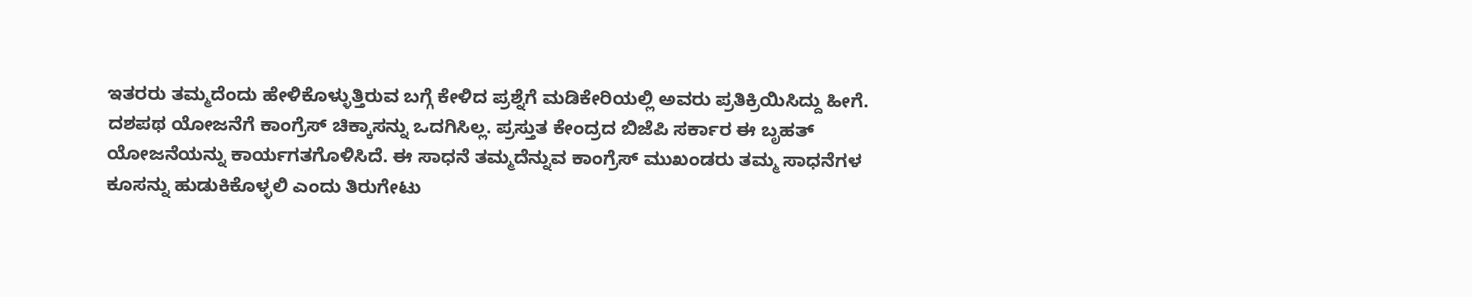ಇತರರು ತಮ್ಮದೆಂದು ಹೇಳಿಕೊಳ್ಳುತ್ತಿರುವ ಬಗ್ಗೆ ಕೇಳಿದ ಪ್ರಶ್ನೆಗೆ ಮಡಿಕೇರಿಯಲ್ಲಿ ಅವರು ಪ್ರತಿಕ್ರಿಯಿಸಿದ್ದು ಹೀಗೆ.
ದಶಪಥ ಯೋಜನೆಗೆ ಕಾಂಗ್ರೆಸ್ ಚಿಕ್ಕಾಸನ್ನು ಒದಗಿಸಿಲ್ಲ. ಪ್ರಸ್ತುತ ಕೇಂದ್ರದ ಬಿಜೆಪಿ ಸರ್ಕಾರ ಈ ಬೃಹತ್ ಯೋಜನೆಯನ್ನು ಕಾರ್ಯಗತಗೊಳಿಸಿದೆ. ಈ ಸಾಧನೆ ತಮ್ಮದೆನ್ನುವ ಕಾಂಗ್ರೆಸ್ ಮುಖಂಡರು ತಮ್ಮ ಸಾಧನೆಗಳ ಕೂಸನ್ನು ಹುಡುಕಿಕೊಳ್ಳಲಿ ಎಂದು ತಿರುಗೇಟು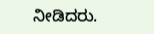ನೀಡಿದರು.